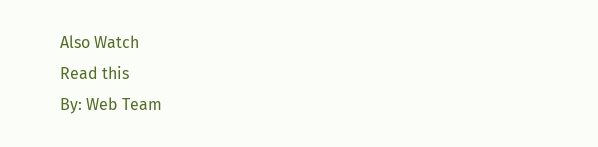Also Watch
Read this
By: Web Team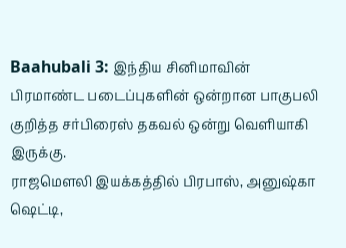Baahubali 3: இந்திய சினிமாவின் பிரமாண்ட படைப்புகளின் ஒன்றான பாகுபலி குறித்த சர்பிரைஸ் தகவல் ஒன்று வெளியாகி இருக்கு.
ராஜமௌலி இயக்கத்தில் பிரபாஸ், அனுஷ்கா ஷெட்டி,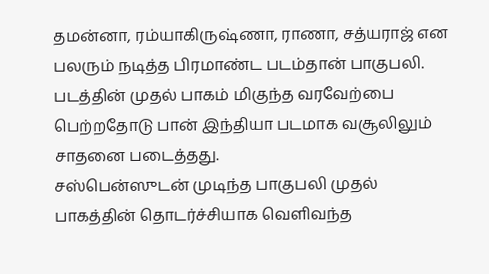தமன்னா, ரம்யாகிருஷ்ணா, ராணா, சத்யராஜ் என பலரும் நடித்த பிரமாண்ட படம்தான் பாகுபலி. படத்தின் முதல் பாகம் மிகுந்த வரவேற்பை பெற்றதோடு பான் இந்தியா படமாக வசூலிலும் சாதனை படைத்தது.
சஸ்பென்ஸுடன் முடிந்த பாகுபலி முதல் பாகத்தின் தொடர்ச்சியாக வெளிவந்த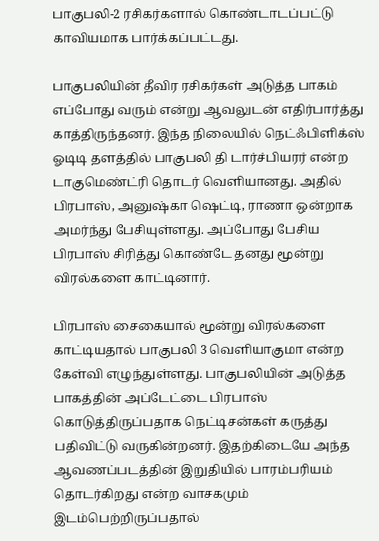பாகுபலி-2 ரசிகர்களால் கொண்டாடப்பட்டு காவியமாக பார்க்கப்பட்டது.

பாகுபலியின் தீவிர ரசிகர்கள் அடுத்த பாகம் எப்போது வரும் என்று ஆவலுடன் எதிர்பார்த்து காத்திருந்தனர். இந்த நிலையில் நெட்ஃபிளிக்ஸ் ஓடிடி தளத்தில் பாகுபலி தி டார்ச்பியரர் என்ற டாகுமெண்ட்ரி தொடர் வெளியானது. அதில் பிரபாஸ், அனுஷ்கா ஷெட்டி, ராணா ஒன்றாக அமர்ந்து பேசியுள்ளது. அப்போது பேசிய பிரபாஸ் சிரித்து கொண்டே தனது மூன்று விரல்களை காட்டினார்.

பிரபாஸ் சைகையால் மூன்று விரல்களை காட்டியதால் பாகுபலி 3 வெளியாகுமா என்ற கேள்வி எழுந்துள்ளது. பாகுபலியின் அடுத்த பாகத்தின் அப்டேட்டை பிரபாஸ் கொடுத்திருப்பதாக நெட்டிசன்கள் கருத்து பதிவிட்டு வருகின்றனர். இதற்கிடையே அந்த ஆவணப்படத்தின் இறுதியில் பாரம்பரியம் தொடர்கிறது என்ற வாசகமும் இடம்பெற்றிருப்பதால்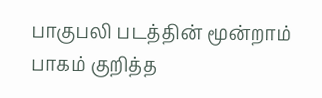பாகுபலி படத்தின் மூன்றாம் பாகம் குறித்த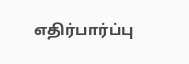எதிர்பார்ப்பு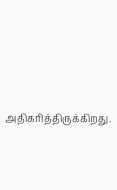அதிகரித்திருக்கிறது.